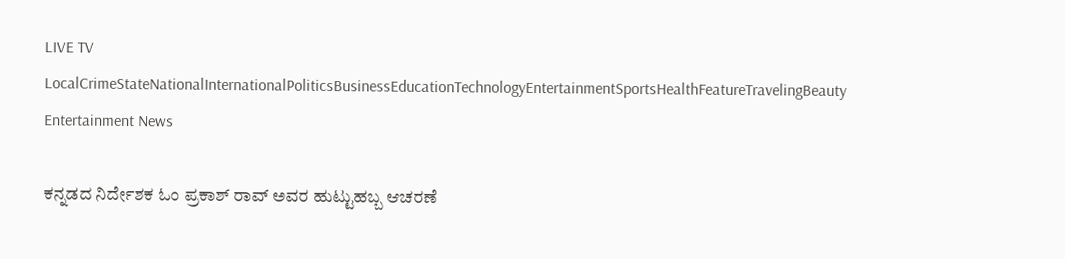LIVE TV LocalCrimeStateNationalInternationalPoliticsBusinessEducationTechnologyEntertainmentSportsHealthFeatureTravelingBeauty
Entertainment News

ಕನ್ನಡದ ನಿರ್ದೇಶಕ ಓಂ ಪ್ರಕಾಶ್ ರಾವ್ ಅವರ ಹುಟ್ಟುಹಬ್ಬ ಆಚರಣೆ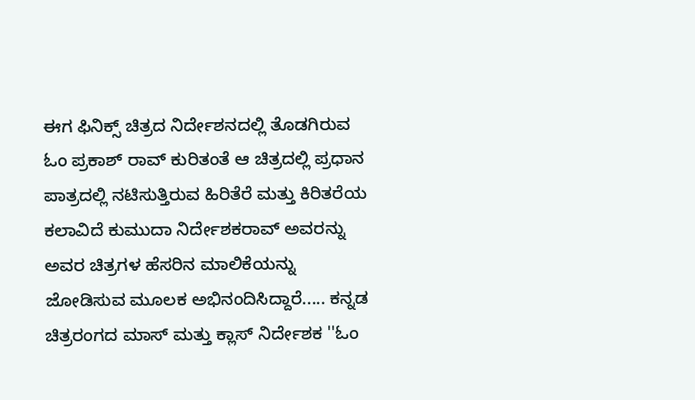ಈಗ ಫಿನಿಕ್ಸ್ ಚಿತ್ರದ ನಿರ್ದೇಶನದಲ್ಲಿ ತೊಡಗಿರುವ ಓಂ ಪ್ರಕಾಶ್ ರಾವ್ ಕುರಿತಂತೆ ಆ ಚಿತ್ರದಲ್ಲಿ ಪ್ರಧಾನ ಪಾತ್ರದಲ್ಲಿ ನಟಿಸುತ್ತಿರುವ ಹಿರಿತೆರೆ ಮತ್ತು ಕಿರಿತರೆಯ ಕಲಾವಿದೆ ಕುಮುದಾ ನಿರ್ದೇಶಕರಾವ್ ಅವರನ್ನು ಅವರ ಚಿತ್ರಗಳ ಹೆಸರಿನ ಮಾಲಿಕೆಯನ್ನು ಜೋಡಿಸುವ ಮೂಲಕ ಅಭಿನಂದಿಸಿದ್ದಾರೆ..... ಕನ್ನಡ ಚಿತ್ರರಂಗದ ಮಾಸ್ ಮತ್ತು ಕ್ಲಾಸ್ ನಿರ್ದೇಶಕ ''ಓಂ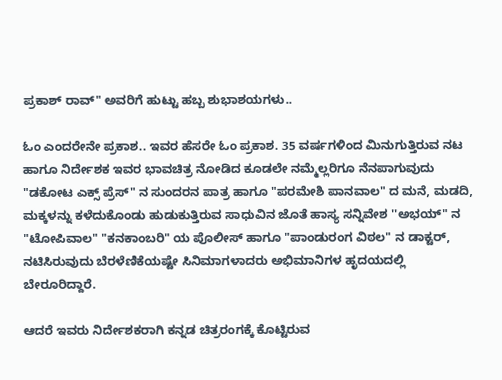ಪ್ರಕಾಶ್ ರಾವ್" ಅವರಿಗೆ ಹುಟ್ಟು ಹಬ್ಬ ಶುಭಾಶಯಗಳು..

ಓಂ ಎಂದರೇನೇ ಪ್ರಕಾಶ.. ಇವರ ಹೆಸರೇ ಓಂ ಪ್ರಕಾಶ. 35 ವರ್ಷಗಳಿಂದ ಮಿನುಗುತ್ತಿರುವ ನಟ ಹಾಗೂ ನಿರ್ದೇಶಕ ಇವರ ಭಾವಚಿತ್ರ ನೋಡಿದ ಕೂಡಲೇ ನಮ್ಮೆಲ್ಲರಿಗೂ ನೆನಪಾಗುವುದು "ಡಕೋಟ ಎಕ್ಸ್ ಪ್ರೆಸ್" ನ ಸುಂದರನ ಪಾತ್ರ ಹಾಗೂ "ಪರಮೇಶಿ ಪಾನವಾಲ" ದ ಮನೆ, ಮಡದಿ, ಮಕ್ಕಳನ್ನು ಕಳೆದುಕೊಂಡು ಹುಡುಕುತ್ತಿರುವ ಸಾಧುವಿನ ಜೊತೆ ಹಾಸ್ಯ ಸನ್ನಿವೇಶ ''ಅಭಯ್" ನ "ಟೋಪಿವಾಲ" "ಕನಕಾಂಬರಿ" ಯ ಪೊಲೀಸ್ ಹಾಗೂ "ಪಾಂಡುರಂಗ ವಿಠಲ" ನ ಡಾಕ್ಟರ್, ನಟಿಸಿರುವುದು ಬೆರಳೆಣಿಕೆಯಷ್ಟೇ ಸಿನಿಮಾಗಳಾದರು ಅಭಿಮಾನಿಗಳ ಹೃದಯದಲ್ಲಿ ಬೇರೂರಿದ್ದಾರೆ.

ಆದರೆ ಇವರು ನಿರ್ದೇಶಕರಾಗಿ ಕನ್ನಡ ಚಿತ್ರರಂಗಕ್ಕೆ ಕೊಟ್ಟಿರುವ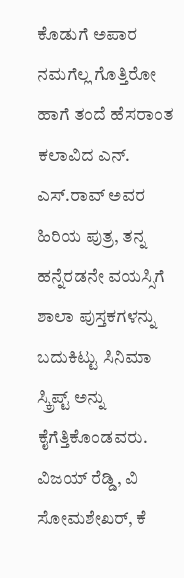ಕೊಡುಗೆ ಅಪಾರ ನಮಗೆಲ್ಲ ಗೊತ್ತಿರೋ ಹಾಗೆ ತಂದೆ ಹೆಸರಾಂತ ಕಲಾವಿದ ಎನ್. ಎಸ್.ರಾವ್ ಅವರ ಹಿರಿಯ ಪುತ್ರ, ತನ್ನ ಹನ್ನೆರಡನೇ ವಯಸ್ಸಿಗೆ ಶಾಲಾ ಪುಸ್ತಕಗಳನ್ನು ಬದುಕಿಟ್ಟು ಸಿನಿಮಾ ಸ್ಕ್ರಿಪ್ಟ್ ಅನ್ನು ಕೈಗೆತ್ತಿಕೊಂಡವರು. ವಿಜಯ್ ರೆಡ್ಡಿ, ವಿ ಸೋಮಶೇಖರ್, ಕೆ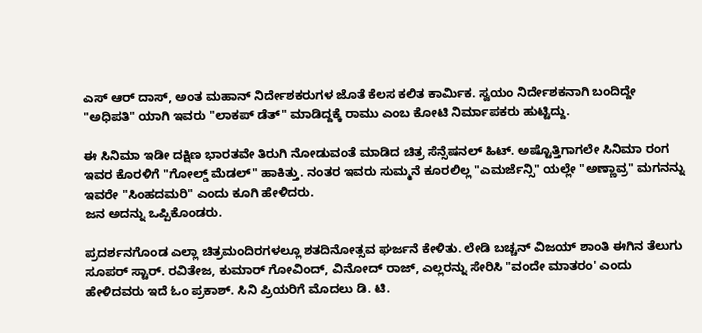ಎಸ್ ಆರ್ ದಾಸ್, ಅಂತ ಮಹಾನ್ ನಿರ್ದೇಶಕರುಗಳ ಜೊತೆ ಕೆಲಸ ಕಲಿತ ಕಾರ್ಮಿಕ. ಸ್ವಯಂ ನಿರ್ದೇಶಕನಾಗಿ ಬಂದಿದ್ದೇ "ಅಧಿಪತಿ" ಯಾಗಿ ಇವರು "ಲಾಕಪ್ ಡೆತ್" ಮಾಡಿದ್ದಕ್ಕೆ ರಾಮು ಎಂಬ ಕೋಟಿ ನಿರ್ಮಾಪಕರು ಹುಟ್ಟಿದ್ದು.

ಈ ಸಿನಿಮಾ ಇಡೀ ದಕ್ಷಿಣ ಭಾರತವೇ ತಿರುಗಿ ನೋಡುವಂತೆ ಮಾಡಿದ ಚಿತ್ರ ಸೆನ್ಸೆಷನಲ್ ಹಿಟ್. ಅಷ್ಟೊತ್ತಿಗಾಗಲೇ ಸಿನಿಮಾ ರಂಗ ಇವರ ಕೊರಳಿಗೆ "ಗೋಲ್ಡ್ ಮೆಡಲ್" ಹಾಕಿತ್ತು. ನಂತರ ಇವರು ಸುಮ್ಮನೆ ಕೂರಲಿಲ್ಲ "ಎಮರ್ಜೆನ್ಸಿ" ಯಲ್ಲೇ "ಅಣ್ಣಾವ್ರ" ಮಗನನ್ನು ಇವರೇ "ಸಿಂಹದಮರಿ" ಎಂದು ಕೂಗಿ ಹೇಳಿದರು.
ಜನ ಅದನ್ನು ಒಪ್ಪಿಕೊಂಡರು.

ಪ್ರದರ್ಶನಗೊಂಡ ಎಲ್ಲಾ ಚಿತ್ರಮಂದಿರಗಳಲ್ಲೂ ಶತದಿನೋತ್ಸವ ಘರ್ಜನೆ ಕೇಳಿತು. ಲೇಡಿ ಬಚ್ಚನ್ ವಿಜಯ್ ಶಾಂತಿ ಈಗಿನ ತೆಲುಗು ಸೂಪರ್ ಸ್ಟಾರ್. ರವಿತೇಜ, ಕುಮಾರ್ ಗೋವಿಂದ್, ವಿನೋದ್ ರಾಜ್, ಎಲ್ಲರನ್ನು ಸೇರಿಸಿ "ವಂದೇ ಮಾತರಂ' ಎಂದು ಹೇಳಿದವರು ಇದೆ ಓಂ ಪ್ರಕಾಶ್. ಸಿನಿ ಪ್ರಿಯರಿಗೆ ಮೊದಲು ಡಿ. ಟಿ.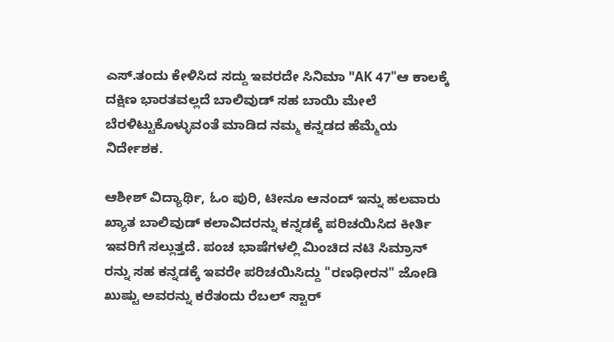ಎಸ್.ತಂದು ಕೇಳಿಸಿದ ಸದ್ದು ಇವರದೇ ಸಿನಿಮಾ "AK 47"ಆ ಕಾಲಕ್ಕೆ ದಕ್ಷಿಣ ಭಾರತವಲ್ಲದೆ ಬಾಲಿವುಡ್ ಸಹ ಬಾಯಿ ಮೇಲೆ ಬೆರಳಿಟ್ಟುಕೊಳ್ಳುವಂತೆ ಮಾಡಿದ ನಮ್ಮ ಕನ್ನಡದ ಹೆಮ್ಮೆಯ ನಿರ್ದೇಶಕ.

ಆಶೀಶ್ ವಿದ್ಯಾರ್ಥಿ, ಓಂ ಪುರಿ, ಟೀನೂ ಆನಂದ್ ಇನ್ನು ಹಲವಾರು ಖ್ಯಾತ ಬಾಲಿವುಡ್ ಕಲಾವಿದರನ್ನು ಕನ್ನಡಕ್ಕೆ ಪರಿಚಯಿಸಿದ ಕೀರ್ತಿ ಇವರಿಗೆ ಸಲ್ಲುತ್ತದೆ. ಪಂಚ ಭಾಷೆಗಳಲ್ಲಿ ಮಿಂಚಿದ ನಟಿ ಸಿಮ್ರಾನ್ ರನ್ನು ಸಹ ಕನ್ನಡಕ್ಕೆ ಇವರೇ ಪರಿಚಯಿಸಿದ್ದು "ರಣಧೀರನ" ಜೋಡಿ ಖುಷ್ಟು ಅವರನ್ನು ಕರೆತಂದು ರೆಬಲ್ ಸ್ಟಾರ್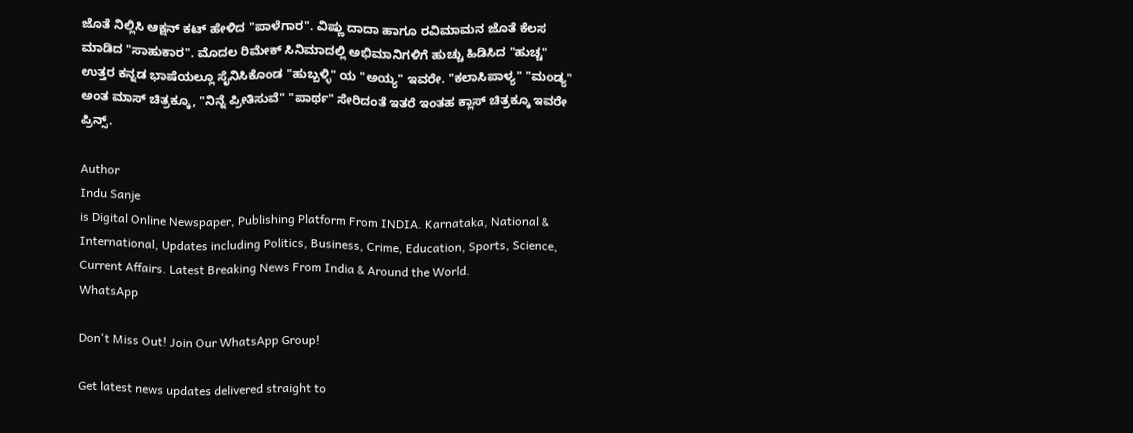ಜೊತೆ ನಿಲ್ಲಿಸಿ ಆಕ್ಷನ್ ಕಟ್ ಹೇಳಿದ "ಪಾಳೆಗಾರ". ವಿಷ್ಣು ದಾದಾ ಹಾಗೂ ರವಿಮಾಮನ ಜೊತೆ ಕೆಲಸ ಮಾಡಿದ "ಸಾಹುಕಾರ". ಮೊದಲ ರಿಮೇಕ್ ಸಿನಿಮಾದಲ್ಲಿ ಅಭಿಮಾನಿಗಳಿಗೆ ಹುಚ್ಚು ಹಿಡಿಸಿದ "ಹುಚ್ಚ" ಉತ್ತರ ಕನ್ನಡ ಭಾಷೆಯಲ್ಲೂ ಸೈನಿಸಿಕೊಂಡ "ಹುಬ್ಬಳ್ಳಿ" ಯ "ಅಯ್ಯ" ಇವರೇ. "ಕಲಾಸಿಪಾಳ್ಯ" "ಮಂಡ್ಯ" ಅಂತ ಮಾಸ್ ಚಿತ್ರಕ್ಕೂ, "ನಿನ್ನೆ ಪ್ರೀತಿಸುವೆ" "ಪಾರ್ಥ" ಸೇರಿದಂತೆ ಇತರೆ ಇಂತಹ ಕ್ಲಾಸ್ ಚಿತ್ರಕ್ಕೂ ಇವರೇ ಪ್ರಿನ್ಸ್.

Author
Indu Sanje
is Digital Online Newspaper, Publishing Platform From INDIA. Karnataka, National & International, Updates including Politics, Business, Crime, Education, Sports, Science, Current Affairs. Latest Breaking News From India & Around the World.
WhatsApp

Don't Miss Out! Join Our WhatsApp Group!

Get latest news updates delivered straight to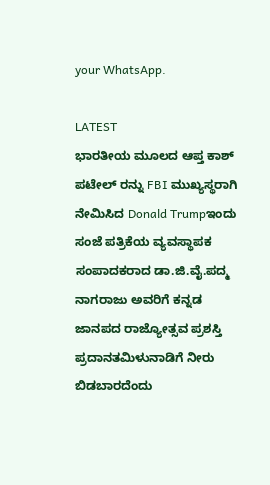your WhatsApp.

LATEST
ಭಾರತೀಯ ಮೂಲದ ಆಪ್ತ ಕಾಶ್ ಪಟೇಲ್ ರನ್ನು FBI ಮುಖ್ಯಸ್ಥರಾಗಿ ನೇಮಿಸಿದ Donald Trumpಇಂದು ಸಂಜೆ ಪತ್ರಿಕೆಯ ವ್ಯವಸ್ಥಾಪಕ ಸಂಪಾದಕರಾದ ಡಾ.ಜಿ.ವೈ.ಪದ್ಮ ನಾಗರಾಜು ಅವರಿಗೆ ಕನ್ನಡ ಜಾನಪದ ರಾಜ್ಯೋತ್ಸವ ಪ್ರಶಸ್ತಿ ಪ್ರದಾನತಮಿಳುನಾಡಿಗೆ ನೀರು ಬಿಡಬಾರದೆಂದು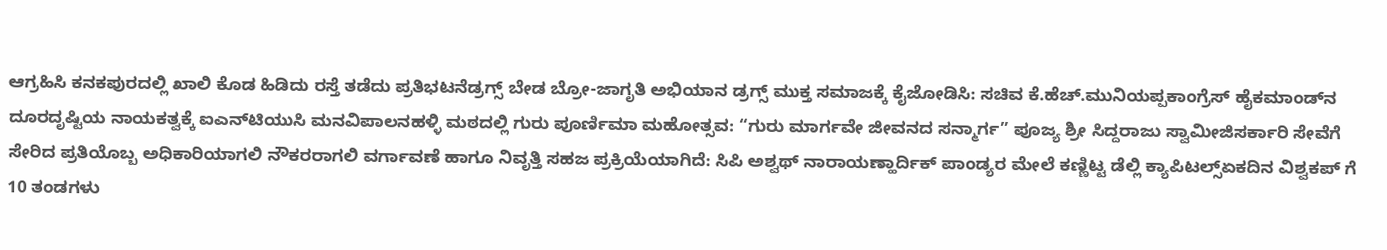ಆಗ್ರಹಿಸಿ ಕನಕಪುರದಲ್ಲಿ ಖಾಲಿ ಕೊಡ ಹಿಡಿದು ರಸ್ತೆ ತಡೆದು ಪ್ರತಿಭಟನೆಡ್ರಗ್ಸ್ ಬೇಡ ಬ್ರೋ-ಜಾಗೃತಿ ಅಭಿಯಾನ ಡ್ರಗ್ಸ್ ಮುಕ್ತ ಸಮಾಜಕ್ಕೆ ಕೈಜೋಡಿಸಿ: ಸಚಿವ ಕೆ.ಹೆಚ್.ಮುನಿಯಪ್ಪಕಾಂಗ್ರೆಸ್ ಹೈಕಮಾಂಡ್‌ನ ದೂರದೃಷ್ಟಿಯ ನಾಯಕತ್ವಕ್ಕೆ ಐಎನ್‌ಟಿಯುಸಿ ಮನವಿಪಾಲನಹಳ್ಳಿ ಮಠದಲ್ಲಿ ಗುರು ಪೂರ್ಣಿಮಾ ಮಹೋತ್ಸವ: “ಗುರು ಮಾರ್ಗವೇ ಜೀವನದ ಸನ್ಮಾರ್ಗ” ಪೂಜ್ಯ ಶ್ರೀ ಸಿದ್ದರಾಜು ಸ್ವಾಮೀಜಿಸರ್ಕಾರಿ ಸೇವೆಗೆ ಸೇರಿದ ಪ್ರತಿಯೊಬ್ಬ ಅಧಿಕಾರಿಯಾಗಲಿ ನೌಕರರಾಗಲಿ ವರ್ಗಾವಣೆ ಹಾಗೂ ನಿವೃತ್ತಿ ಸಹಜ ಪ್ರಕ್ರಿಯೆಯಾಗಿದೆ: ಸಿಪಿ ಅಶ್ವಥ್ ನಾರಾಯಣ್ಹಾರ್ದಿಕ್ ಪಾಂಡ್ಯರ ಮೇಲೆ ಕಣ್ಣಿಟ್ಟ ಡೆಲ್ಲಿ ಕ್ಯಾಪಿಟಲ್ಸ್ಏಕದಿನ ವಿಶ್ವಕಪ್ ಗೆ 10 ತಂಡಗಳು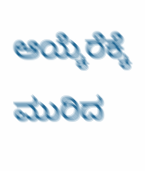ಆಯ್ಕೆರೆಕ್ಕೆ ಮುರಿದ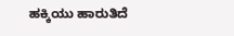ಹಕ್ಕಿಯು ಹಾರುತಿದೆ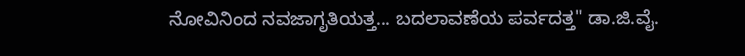ನೋವಿನಿಂದ ನವಜಾಗೃತಿಯತ್ತ... ಬದಲಾವಣೆಯ ಪರ್ವದತ್ತ" ಡಾ.ಜಿ.ವೈ.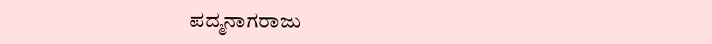ಪದ್ಮನಾಗರಾಜು